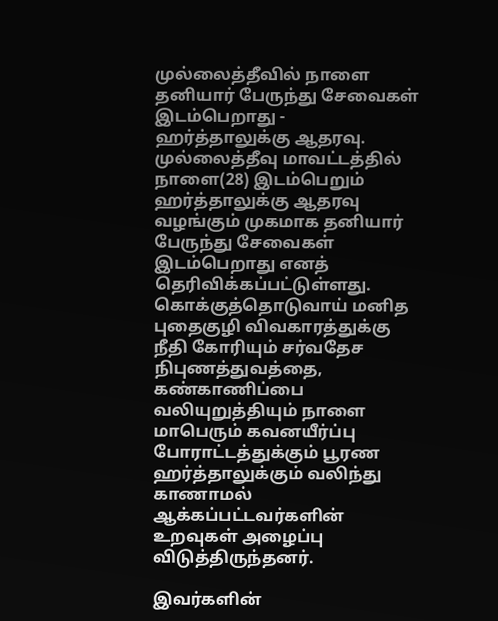முல்லைத்தீவில் நாளை தனியார் பேருந்து சேவைகள் இடம்பெறாது - ஹர்த்தாலுக்கு ஆதரவு.
முல்லைத்தீவு மாவட்டத்தில் நாளை(28) இடம்பெறும் ஹர்த்தாலுக்கு ஆதரவு வழங்கும் முகமாக தனியார் பேருந்து சேவைகள் இடம்பெறாது எனத் தெரிவிக்கப்பட்டுள்ளது.
கொக்குத்தொடுவாய் மனித புதைகுழி விவகாரத்துக்கு நீதி கோரியும் சர்வதேச நிபுணத்துவத்தை, கண்காணிப்பை வலியுறுத்தியும் நாளை மாபெரும் கவனயீர்ப்பு போராட்டத்துக்கும் பூரண ஹர்த்தாலுக்கும் வலிந்து காணாமல் ஆக்கப்பட்டவர்களின் உறவுகள் அழைப்பு விடுத்திருந்தனர்.

இவர்களின்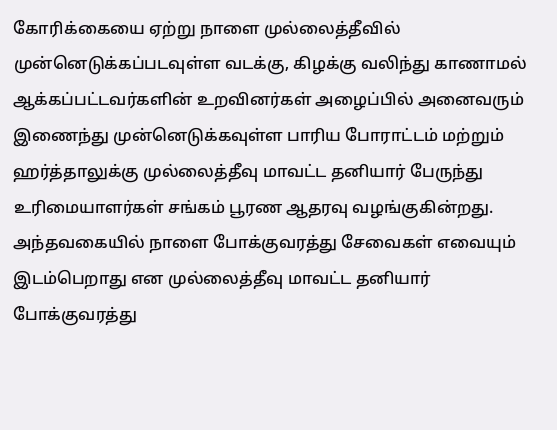கோரிக்கையை ஏற்று நாளை முல்லைத்தீவில் முன்னெடுக்கப்படவுள்ள வடக்கு, கிழக்கு வலிந்து காணாமல் ஆக்கப்பட்டவர்களின் உறவினர்கள் அழைப்பில் அனைவரும் இணைந்து முன்னெடுக்கவுள்ள பாரிய போராட்டம் மற்றும் ஹர்த்தாலுக்கு முல்லைத்தீவு மாவட்ட தனியார் பேருந்து உரிமையாளர்கள் சங்கம் பூரண ஆதரவு வழங்குகின்றது.
அந்தவகையில் நாளை போக்குவரத்து சேவைகள் எவையும் இடம்பெறாது என முல்லைத்தீவு மாவட்ட தனியார் போக்குவரத்து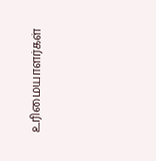உரிமையாளர்கள்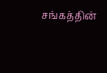சங்கத்தின்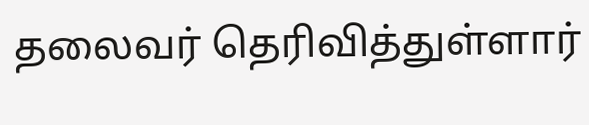தலைவர் தெரிவித்துள்ளார்